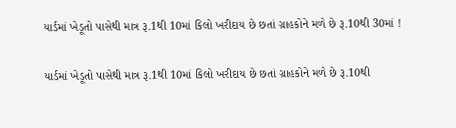યાર્ડમાં ખેડૂતો પાસેથી માત્ર રૂ.1થી 10માં કિલો ખરીદાય છે છતાં ગ્રાહકોને મળે છે રૂ.10થી 30માં !

યાર્ડમાં ખેડૂતો પાસેથી માત્ર રૂ.1થી 10માં કિલો ખરીદાય છે છતાં ગ્રાહકોને મળે છે રૂ.10થી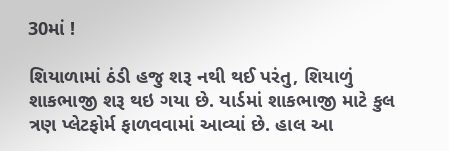30માં !

શિયાળામાં ઠંડી હજુ શરૂ નથી થઈ પરંતુ, શિયાળું શાકભાજી શરૂ થઇ ગયા છે. યાર્ડમાં શાકભાજી માટે કુલ ત્રણ પ્લેટફોર્મ ફાળવવામાં આવ્યાં છે. હાલ આ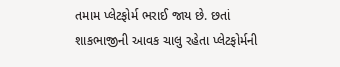તમામ પ્લેટફોર્મ ભરાઈ જાય છે. છતાં શાકભાજીની આવક ચાલુ રહેતા પ્લેટફોર્મની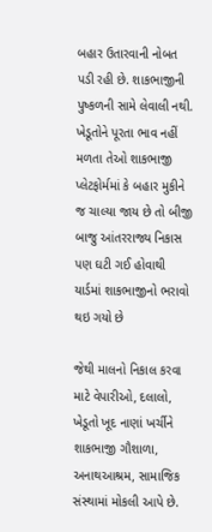બહાર ઉતારવાની નોબત પડી રહી છે. શાકભાજીની પુષ્કળની સામે લેવાલી નથી. ખેડૂતોને પૂરતા ભાવ નહીં મળતા તેઓ શાકભાજી પ્લેટફોર્મમાં કે બહાર મુકીને જ ચાલ્યા જાય છે તો બીજી બાજુ આંતરરાજ્ય નિકાસ પણ ઘટી ગઈ હોવાથી યાર્ડમાં શાકભાજીનો ભરાવો થઇ ગયો છે

જેથી માલનો નિકાલ કરવા માટે વેપારીઓ, દલાલો, ખેડૂતો ખૂદ નાણાં ખર્ચીને શાકભાજી ગૌશાળા, અનાથઆશ્રમ, સામાજિક સંસ્થામાં મોકલી આપે છે.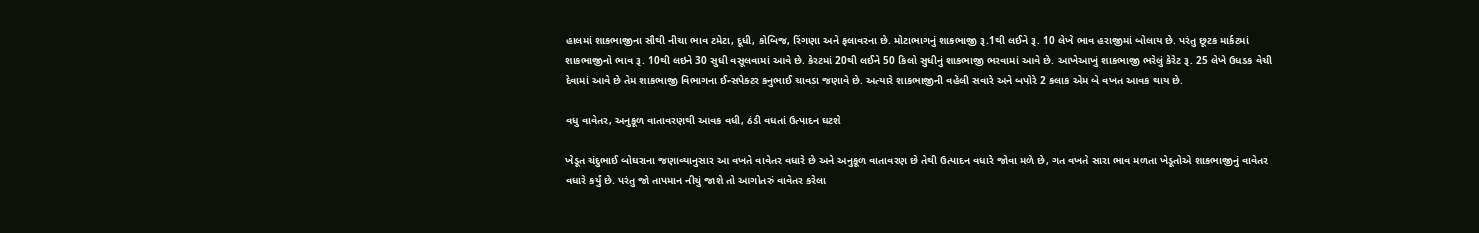હાલમાં શાકભાજીના સૌથી નીચા ભાવ ટમેટા, દૂધી, કોબિજ, રિંગણા અને ફલાવરના છે. મોટાભાગનું શાકભાજી રૂ.1થી લઈને રૂ. 10 લેખે ભાવ હરાજીમાં બોલાય છે. પરંતુ છૂટક માર્કટમાં શાકભાજીનો ભાવ રૂ. 10થી લઇને 30 સુધી વસૂલવામાં આવે છે. કેરટમાં 20થી લઈને 50 કિલો સુધીનું શાકભાજી ભરવામાં આવે છે. આખેઆખું શાકભાજી ભરેલું કેરેટ રૂ. 25 લેખે ઉધડક વેચી દેવામાં આવે છે તેમ શાકભાજી વિભાગના ઈન્સપેક્ટર કનુભાઈ ચાવડા જણાવે છે. અત્યારે શાકભાજીની વહેલી સવારે અને બપોરે 2 કલાક એમ બે વખત આવક થાય છે.

વધુ વાવેતર, અનુકૂળ વાતાવરણથી આવક વધી, ઠંડી વધતાં ઉત્પાદન ઘટશે

ખેડૂત ચંદુભાઈ બોઘરાના જણાવ્યાનુસાર આ વખતે વાવેતર વધારે છે અને અનુકૂળ વાતાવરણ છે તેથી ઉત્પાદન વધારે જોવા મળે છે, ગત વખતે સારા ભાવ મળતા ખેડૂતોએ શાકભાજીનું વાવેતર વધારે કર્યું છે. પરંતુ જો તાપમાન નીચું જાશે તો આગોતરું વાવેતર કરેલા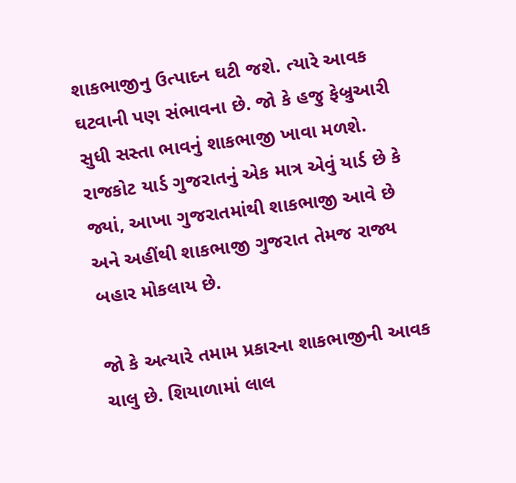શાકભાજીનુ ઉત્પાદન ઘટી જશે. ત્યારે આવક ઘટવાની પણ સંભાવના છે. જો કે હજુ ફેબ્રુઆરી સુધી સસ્તા ભાવનું શાકભાજી ખાવા મળશે. રાજકોટ યાર્ડ ગુજરાતનું એક માત્ર એવું યાર્ડ છે કે જ્યાં, આખા ગુજરાતમાંથી શાકભાજી આવે છે અને અહીંથી શાકભાજી ગુજરાત તેમજ રાજ્ય બહાર મોકલાય છે.

જો કે અત્યારે તમામ પ્રકારના શાકભાજીની આવક ચાલુ છે. શિયાળામાં લાલ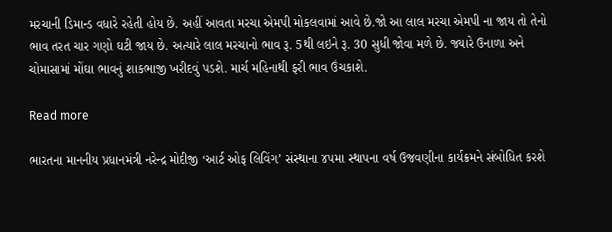મરચાની ડિમાન્ડ વધારે રહેતી હોય છે. અહીં આવતા મરચા એમપી મોકલવામાં આવે છે.જો આ લાલ મરચા એમપી ના જાય તો તેનો ભાવ તરત ચાર ગણો ઘટી જાય છે. અત્યારે લાલ મરચાનો ભાવ રૂ. 5થી લઇને રૂ. 30 સુધી જોવા મળે છે. જ્યારે ઉનાળા અને ચોમાસામાં મોંઘા ભાવનું શાકભાજી ખરીદવું પડશે. માર્ચ મહિનાથી ફરી ભાવ ઉંચકાશે.

Read more

ભારતના માનનીય પ્રધાનમંત્રી નરેન્દ્ર મોદીજી ‘આર્ટ ઓફ લિવિંગ’ સંસ્થાના ૪૫મા સ્થાપના વર્ષ ઉજવણીના કાર્યક્રમને સંબોધિત કરશે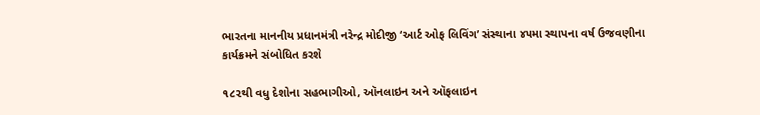ભારતના માનનીય પ્રધાનમંત્રી નરેન્દ્ર મોદીજી ‘આર્ટ ઓફ લિવિંગ’ સંસ્થાના ૪૫મા સ્થાપના વર્ષ ઉજવણીના કાર્યક્રમને સંબોધિત કરશે

૧૮૨થી વધુ દેશોના સહભાગીઓ, ઑનલાઇન અને ઑફલાઇન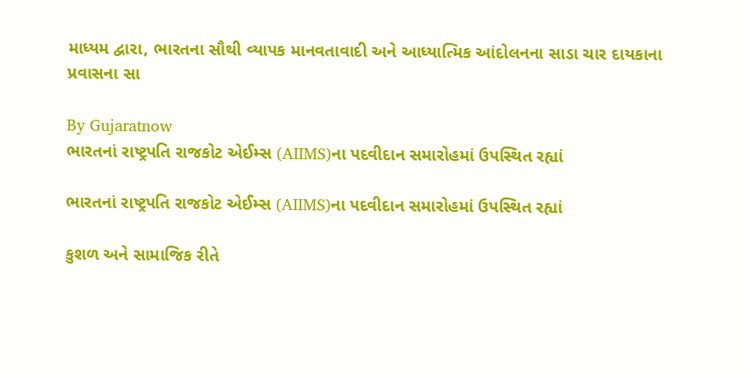માધ્યમ દ્વારા, ભારતના સૌથી વ્યાપક માનવતાવાદી અને આધ્યાત્મિક આંદોલનના સાડા ચાર દાયકાના પ્રવાસના સા

By Gujaratnow
ભારતનાં રાષ્ટ્રપતિ રાજકોટ એઈમ્સ (AIIMS)ના પદવીદાન સમારોહમાં ઉપસ્થિત રહ્યાં

ભારતનાં રાષ્ટ્રપતિ રાજકોટ એઈમ્સ (AIIMS)ના પદવીદાન સમારોહમાં ઉપસ્થિત રહ્યાં

કુશળ અને સામાજિક રીતે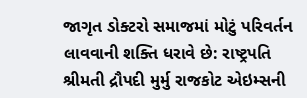જાગૃત ડોક્ટરો સમાજમાં મોટું પરિવર્તન લાવવાની શક્તિ ધરાવે છે: રાષ્ટ્રપતિ શ્રીમતી દ્રૌપદી મુર્મુ રાજકોટ એઇમ્સની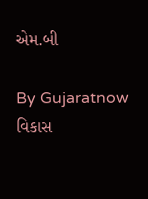એમ.બી

By Gujaratnow
વિકાસ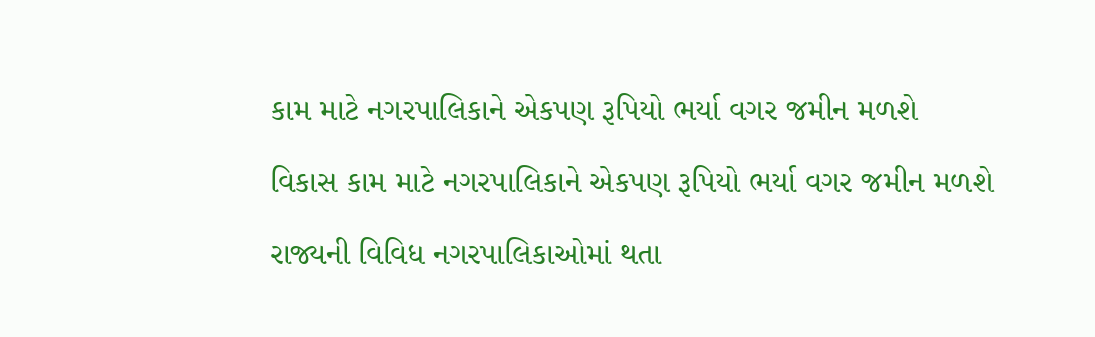કામ માટે નગરપાલિકાને એકપણ રૂપિયો ભર્યા વગર જમીન મળશે

વિકાસ કામ માટે નગરપાલિકાને એકપણ રૂપિયો ભર્યા વગર જમીન મળશે

રાજ્યની વિવિધ નગરપાલિકાઓમાં થતા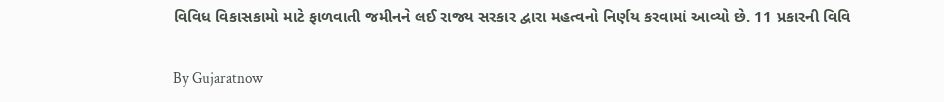વિવિધ વિકાસકામો માટે ફાળવાતી જમીનને લઈ રાજ્ય સરકાર દ્વારા મહત્વનો નિર્ણય કરવામાં આવ્યો છે. 11 પ્રકારની વિવિ

By Gujaratnow